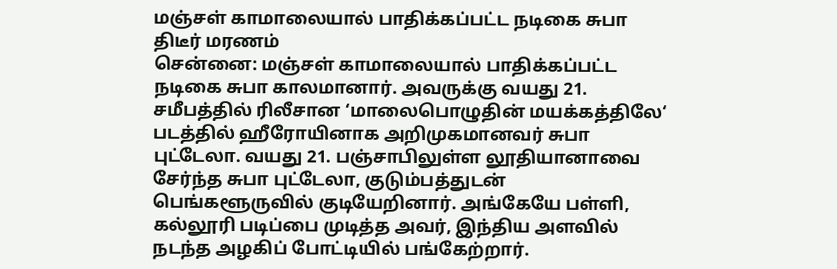மஞ்சள் காமாலையால் பாதிக்கப்பட்ட நடிகை சுபா திடீர் மரணம்
சென்னை: மஞ்சள் காமாலையால் பாதிக்கப்பட்ட நடிகை சுபா காலமானார். அவருக்கு வயது 21. சமீபத்தில் ரிலீசான ‘மாலைபொழுதின் மயக்கத்திலே‘ படத்தில் ஹீரோயினாக அறிமுகமானவர் சுபா புட்டேலா. வயது 21. பஞ்சாபிலுள்ள லூதியானாவை சேர்ந்த சுபா புட்டேலா, குடும்பத்துடன் பெங்களூருவில் குடியேறினார். அங்கேயே பள்ளி, கல்லூரி படிப்பை முடித்த அவர், இந்திய அளவில் நடந்த அழகிப் போட்டியில் பங்கேற்றார்.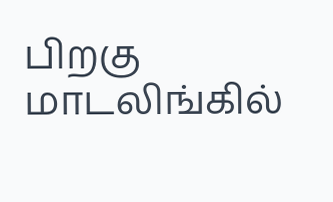பிறகு மாடலிங்கில்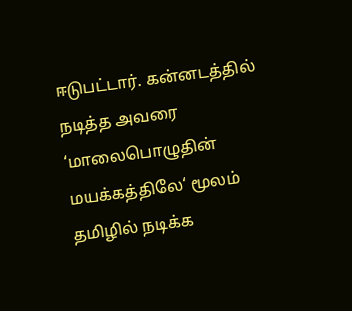ஈடுபட்டார். கன்னடத்தில் நடித்த அவரை ‘மாலைபொழுதின் மயக்கத்திலே‘ மூலம் தமிழில் நடிக்க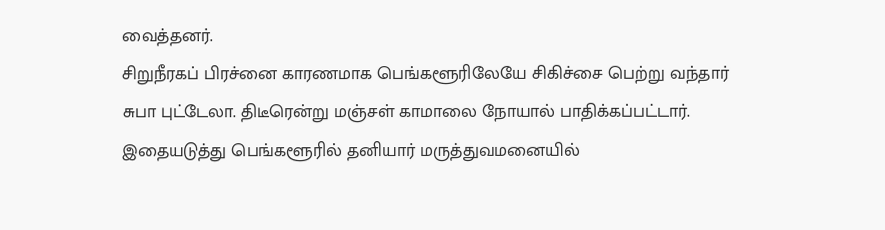வைத்தனர்.
சிறுநீரகப் பிரச்னை காரணமாக பெங்களூரிலேயே சிகிச்சை பெற்று வந்தார் சுபா புட்டேலா. திடீரென்று மஞ்சள் காமாலை நோயால் பாதிக்கப்பட்டார். இதையடுத்து பெங்களூரில் தனியார் மருத்துவமனையில்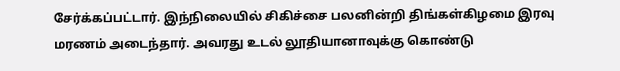சேர்க்கப்பட்டார். இந்நிலையில் சிகிச்சை பலனின்றி திங்கள்கிழமை இரவு மரணம் அடைந்தார். அவரது உடல் லூதியானாவுக்கு கொண்டு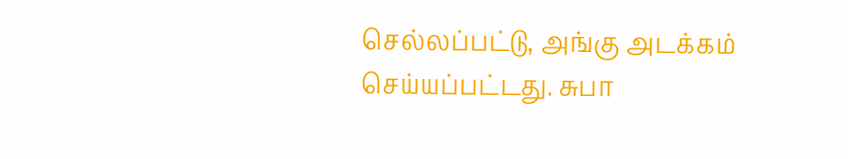செல்லப்பட்டு, அங்கு அடக்கம் செய்யப்பட்டது. சுபா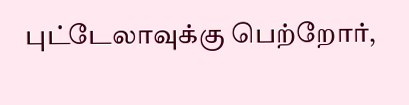புட்டேலாவுக்கு பெற்றோர்,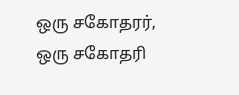ஒரு சகோதரர், ஒரு சகோதரி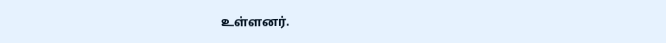உள்ளனர்.